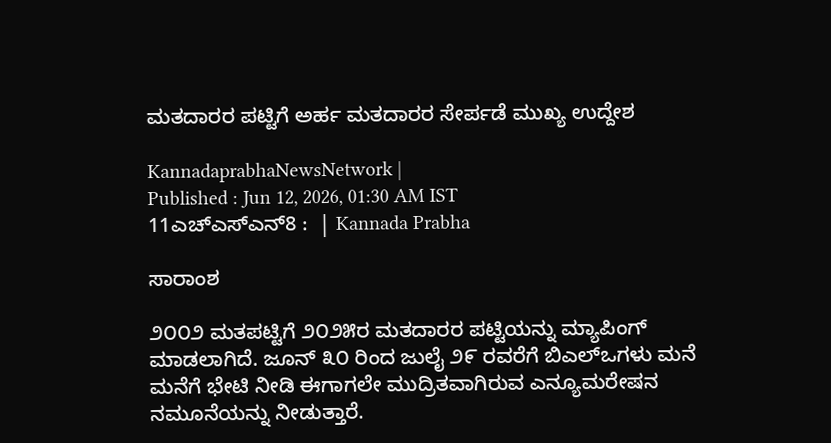ಮತದಾರರ ಪಟ್ಟಿಗೆ ಅರ್ಹ ಮತದಾರರ ಸೇರ್ಪಡೆ ಮುಖ್ಯ ಉದ್ದೇಶ

KannadaprabhaNewsNetwork |
Published : Jun 12, 2026, 01:30 AM IST
11ಎಚ್ಎಸ್ಎನ್8 :  | Kannada Prabha

ಸಾರಾಂಶ

೨೦೦೨ ಮತಪಟ್ಟಿಗೆ ೨೦೨೫ರ ಮತದಾರರ ಪಟ್ಟಿಯನ್ನು ಮ್ಯಾಪಿಂಗ್ ಮಾಡಲಾಗಿದೆ. ಜೂನ್ ೩೦ ರಿಂದ ಜುಲೈ ೨೯ ರವರೆಗೆ ಬಿಎಲ್‌ಒಗಳು ಮನೆ ಮನೆಗೆ ಭೇಟಿ ನೀಡಿ ಈಗಾಗಲೇ ಮುದ್ರಿತವಾಗಿರುವ ಎನ್ಯೂಮರೇಷನ ನಮೂನೆಯನ್ನು ನೀಡುತ್ತಾರೆ.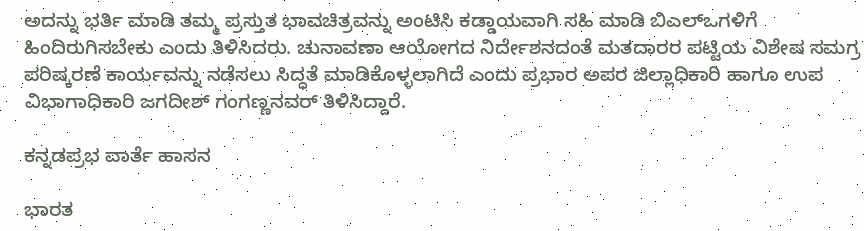ಅದನ್ನು ಭರ್ತಿ ಮಾಡಿ ತಮ್ಮ ಪ್ರಸ್ತುತ ಭಾವಚಿತ್ರವನ್ನು ಅಂಟಿಸಿ ಕಡ್ಡಾಯವಾಗಿ ಸಹಿ ಮಾಡಿ ಬಿಎಲ್‌ಒಗಳಿಗೆ ಹಿಂದಿರುಗಿಸಬೇಕು ಎಂದು ತಿಳಿಸಿದರು. ಚುನಾವಣಾ ಆಯೋಗದ ನಿರ್ದೇಶನದಂತೆ ಮತದಾರರ ಪಟ್ಟಿಯ ವಿಶೇಷ ಸಮಗ್ರ ಪರಿಷ್ಕರಣೆ ಕಾರ್ಯವನ್ನು ನಡೆಸಲು ಸಿದ್ಧತೆ ಮಾಡಿಕೊಳ್ಳಲಾಗಿದೆ ಎಂದು ಪ್ರಭಾರ ಅಪರ ಜಿಲ್ಲಾಧಿಕಾರಿ ಹಾಗೂ ಉಪ ವಿಭಾಗಾಧಿಕಾರಿ ಜಗದೀಶ್ ಗಂಗಣ್ಣನವರ್ ತಿಳಿಸಿದ್ದಾರೆ.

ಕನ್ನಡಪ್ರಭ ವಾರ್ತೆ ಹಾಸನ

ಭಾರತ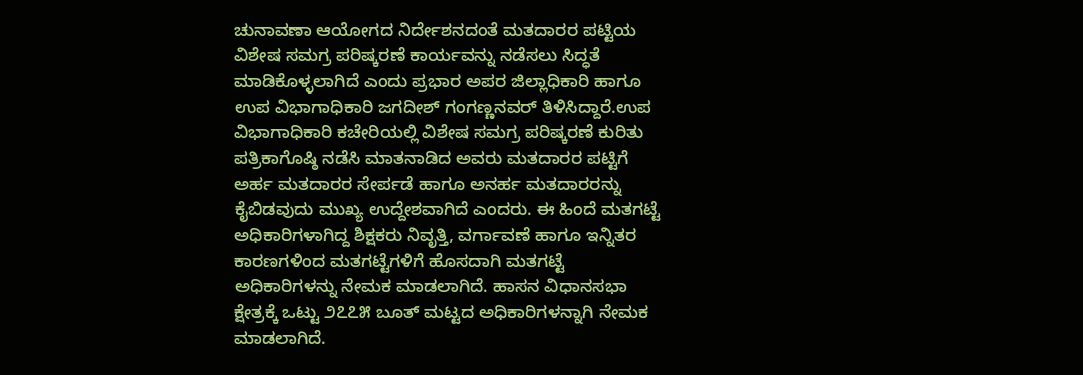ಚುನಾವಣಾ ಆಯೋಗದ ನಿರ್ದೇಶನದಂತೆ ಮತದಾರರ ಪಟ್ಟಿಯ ವಿಶೇಷ ಸಮಗ್ರ ಪರಿಷ್ಕರಣೆ ಕಾರ್ಯವನ್ನು ನಡೆಸಲು ಸಿದ್ಧತೆ ಮಾಡಿಕೊಳ್ಳಲಾಗಿದೆ ಎಂದು ಪ್ರಭಾರ ಅಪರ ಜಿಲ್ಲಾಧಿಕಾರಿ ಹಾಗೂ ಉಪ ವಿಭಾಗಾಧಿಕಾರಿ ಜಗದೀಶ್ ಗಂಗಣ್ಣನವರ್ ತಿಳಿಸಿದ್ದಾರೆ.ಉಪ ವಿಭಾಗಾಧಿಕಾರಿ ಕಚೇರಿಯಲ್ಲಿ ವಿಶೇಷ ಸಮಗ್ರ ಪರಿಷ್ಕರಣೆ ಕುರಿತು ಪತ್ರಿಕಾಗೊಷ್ಠಿ ನಡೆಸಿ ಮಾತನಾಡಿದ ಅವರು ಮತದಾರರ ಪಟ್ಟಿಗೆ ಅರ್ಹ ಮತದಾರರ ಸೇರ್ಪಡೆ ಹಾಗೂ ಅನರ್ಹ ಮತದಾರರನ್ನು ಕೈಬಿಡವುದು ಮುಖ್ಯ ಉದ್ದೇಶವಾಗಿದೆ ಎಂದರು. ಈ ಹಿಂದೆ ಮತಗಟ್ಟೆ ಅಧಿಕಾರಿಗಳಾಗಿದ್ದ ಶಿಕ್ಷಕರು ನಿವೃತ್ತಿ, ವರ್ಗಾವಣೆ ಹಾಗೂ ಇನ್ನಿತರ ಕಾರಣಗಳಿಂದ ಮತಗಟ್ಟೆಗಳಿಗೆ ಹೊಸದಾಗಿ ಮತಗಟ್ಟೆ ಅಧಿಕಾರಿಗಳನ್ನು ನೇಮಕ ಮಾಡಲಾಗಿದೆ. ಹಾಸನ ವಿಧಾನಸಭಾ ಕ್ಷೇತ್ರಕ್ಕೆ ಒಟ್ಟು ೨೭೭೫ ಬೂತ್ ಮಟ್ಟದ ಅಧಿಕಾರಿಗಳನ್ನಾಗಿ ನೇಮಕ ಮಾಡಲಾಗಿದೆ.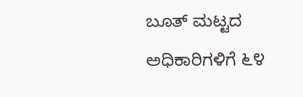ಬೂತ್ ಮಟ್ಟದ ಅಧಿಕಾರಿಗಳಿಗೆ ೬೪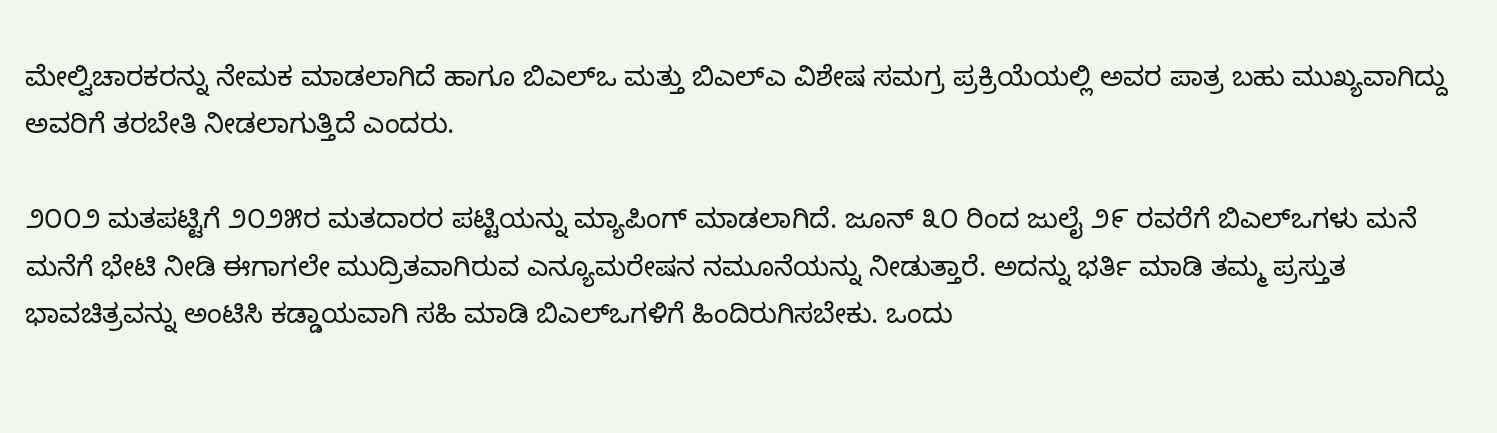ಮೇಲ್ವಿಚಾರಕರನ್ನು ನೇಮಕ ಮಾಡಲಾಗಿದೆ ಹಾಗೂ ಬಿಎಲ್‌ಒ ಮತ್ತು ಬಿಎಲ್‌ಎ ವಿಶೇಷ ಸಮಗ್ರ ಪ್ರಕ್ರಿಯೆಯಲ್ಲಿ ಅವರ ಪಾತ್ರ ಬಹು ಮುಖ್ಯವಾಗಿದ್ದು ಅವರಿಗೆ ತರಬೇತಿ ನೀಡಲಾಗುತ್ತಿದೆ ಎಂದರು.

೨೦೦೨ ಮತಪಟ್ಟಿಗೆ ೨೦೨೫ರ ಮತದಾರರ ಪಟ್ಟಿಯನ್ನು ಮ್ಯಾಪಿಂಗ್ ಮಾಡಲಾಗಿದೆ. ಜೂನ್ ೩೦ ರಿಂದ ಜುಲೈ ೨೯ ರವರೆಗೆ ಬಿಎಲ್‌ಒಗಳು ಮನೆ ಮನೆಗೆ ಭೇಟಿ ನೀಡಿ ಈಗಾಗಲೇ ಮುದ್ರಿತವಾಗಿರುವ ಎನ್ಯೂಮರೇಷನ ನಮೂನೆಯನ್ನು ನೀಡುತ್ತಾರೆ. ಅದನ್ನು ಭರ್ತಿ ಮಾಡಿ ತಮ್ಮ ಪ್ರಸ್ತುತ ಭಾವಚಿತ್ರವನ್ನು ಅಂಟಿಸಿ ಕಡ್ಡಾಯವಾಗಿ ಸಹಿ ಮಾಡಿ ಬಿಎಲ್‌ಒಗಳಿಗೆ ಹಿಂದಿರುಗಿಸಬೇಕು. ಒಂದು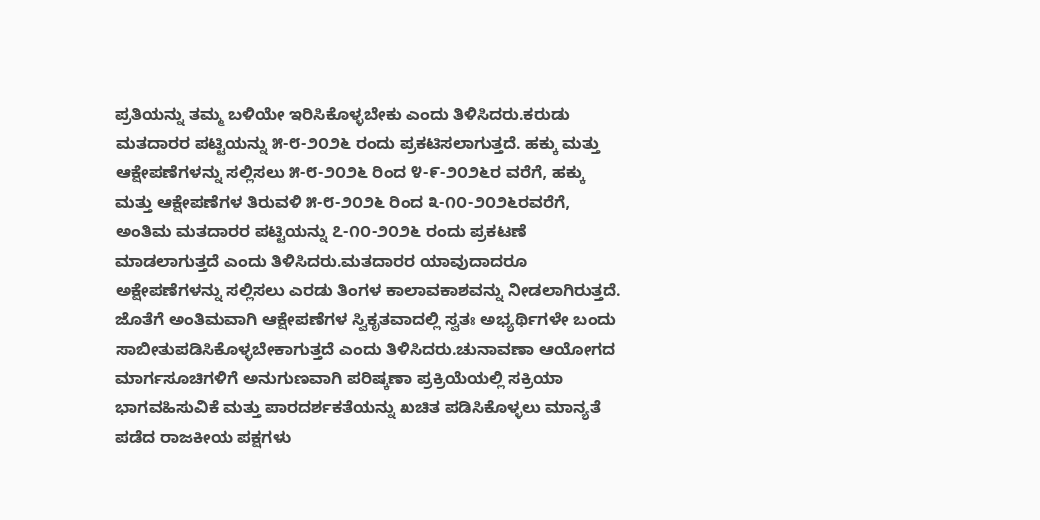ಪ್ರತಿಯನ್ನು ತಮ್ಮ ಬಳಿಯೇ ಇರಿಸಿಕೊಳ್ಳಬೇಕು ಎಂದು ತಿಳಿಸಿದರು.ಕರುಡು ಮತದಾರರ ಪಟ್ಟಿಯನ್ನು ೫-೮-೨೦೨೬ ರಂದು ಪ್ರಕಟಿಸಲಾಗುತ್ತದೆ. ಹಕ್ಕು ಮತ್ತು ಆಕ್ಷೇಪಣೆಗಳನ್ನು ಸಲ್ಲಿಸಲು ೫-೮-೨೦೨೬ ರಿಂದ ೪-೯-೨೦೨೬ರ ವರೆಗೆ, ಹಕ್ಕು ಮತ್ತು ಆಕ್ಷೇಪಣೆಗಳ ತಿರುವಳಿ ೫-೮-೨೦೨೬ ರಿಂದ ೩-೧೦-೨೦೨೬ರವರೆಗೆ, ಅಂತಿಮ ಮತದಾರರ ಪಟ್ಟಿಯನ್ನು ೭-೧೦-೨೦೨೬ ರಂದು ಪ್ರಕಟಣೆ ಮಾಡಲಾಗುತ್ತದೆ ಎಂದು ತಿಳಿಸಿದರು.ಮತದಾರರ ಯಾವುದಾದರೂ ಅಕ್ಷೇಪಣೆಗಳನ್ನು ಸಲ್ಲಿಸಲು ಎರಡು ತಿಂಗಳ ಕಾಲಾವಕಾಶವನ್ನು ನೀಡಲಾಗಿರುತ್ತದೆ. ಜೊತೆಗೆ ಅಂತಿಮವಾಗಿ ಆಕ್ಷೇಪಣೆಗಳ ಸ್ವಿಕೃತವಾದಲ್ಲಿ ಸ್ವತಃ ಅಭ್ಯರ್ಥಿಗಳೇ ಬಂದು ಸಾಬೀತುಪಡಿಸಿಕೊಳ್ಳಬೇಕಾಗುತ್ತದೆ ಎಂದು ತಿಳಿಸಿದರು.ಚುನಾವಣಾ ಆಯೋಗದ ಮಾರ್ಗಸೂಚಿಗಳಿಗೆ ಅನುಗುಣವಾಗಿ ಪರಿಷ್ಕಣಾ ಪ್ರಕ್ರಿಯೆಯಲ್ಲಿ ಸಕ್ರಿಯಾ ಭಾಗವಹಿಸುವಿಕೆ ಮತ್ತು ಪಾರದರ್ಶಕತೆಯನ್ನು ಖಚಿತ ಪಡಿಸಿಕೊಳ್ಳಲು ಮಾನ್ಯತೆ ಪಡೆದ ರಾಜಕೀಯ ಪಕ್ಷಗಳು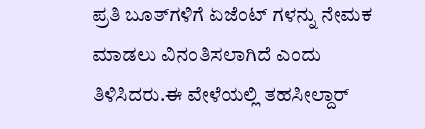ಪ್ರತಿ ಬೂತ್‌ಗಳಿಗೆ ಏಜೆಂಟ್ ಗಳನ್ನು ನೇಮಕ ಮಾಡಲು ವಿನಂತಿಸಲಾಗಿದೆ ಎಂದು ತಿಳಿಸಿದರು.ಈ ವೇಳೆಯಲ್ಲಿ ತಹಸೀಲ್ದಾರ್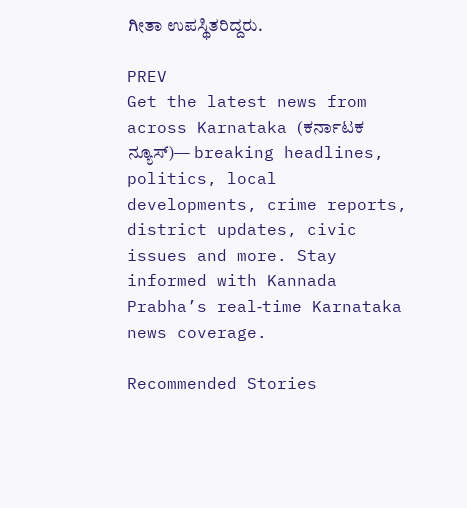ಗೀತಾ ಉಪಸ್ಥಿತರಿದ್ದರು.

PREV
Get the latest news from across Karnataka (ಕರ್ನಾಟಕ ನ್ಯೂಸ್)— breaking headlines, politics, local developments, crime reports, district updates, civic issues and more. Stay informed with Kannada Prabha’s real‑time Karnataka news coverage.

Recommended Stories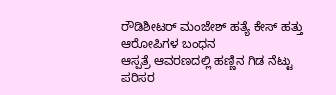ರೌಡಿಶೀಟರ್ ಮಂಜೇಶ್ ಹತ್ಯೆ ಕೇಸ್‌ ಹತ್ತು ಆರೋಪಿಗಳ ಬಂಧನ
ಆಸ್ಪತ್ರೆ ಆವರಣದಲ್ಲಿ ಹಣ್ಣಿನ ಗಿಡ ನೆಟ್ಟು ಪರಿಸರ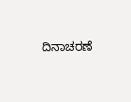ದಿನಾಚರಣೆ